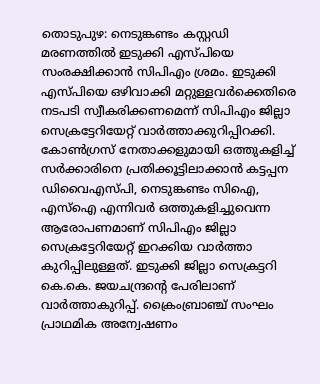തൊടുപുഴ: നെടുങ്കണ്ടം കസ്റ്റഡി മരണത്തിൽ ഇടുക്കി എസ്പിയെ സംരക്ഷിക്കാൻ സിപിഎം ശ്രമം. ഇടുക്കി എസ്പിയെ ഒഴിവാക്കി മറ്റുള്ളവർക്കെതിരെ നടപടി സ്വീകരിക്കണമെന്ന് സിപിഎം ജില്ലാ സെക്രട്ടേറിയേറ്റ് വാർത്താക്കുറിപ്പിറക്കി. കോൺഗ്രസ് നേതാക്കളുമായി ഒത്തുകളിച്ച് സർക്കാരിനെ പ്രതിക്കൂട്ടിലാക്കാൻ കട്ടപ്പന ഡിവൈഎസ്പി, നെടുങ്കണ്ടം സിഐ, എസ്ഐ എന്നിവർ ഒത്തുകളിച്ചുവെന്ന ആരോപണമാണ് സിപിഎം ജില്ലാ സെക്രട്ടേറിയേറ്റ് ഇറക്കിയ വാർത്താ കുറിപ്പിലുള്ളത്. ഇടുക്കി ജില്ലാ സെക്രട്ടറി കെ.കെ. ജയചന്ദ്രന്റെ പേരിലാണ് വാർത്താകുറിപ്പ്. ക്രൈംബ്രാഞ്ച് സംഘം പ്രാഥമിക അന്വേഷണം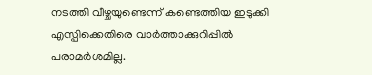നടത്തി വീഴ്ചയുണ്ടെന്ന് കണ്ടെത്തിയ ഇടുക്കി എസ്പിക്കെതിരെ വാർത്താക്കുറിപ്പിൽ പരാമർശമില്ല.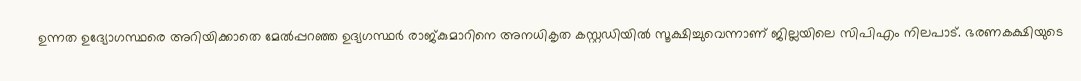ഉന്നത ഉദ്യോഗസ്ഥരെ അറിയിക്കാതെ മേൽപ്പറഞ്ഞ ഉദ്യഗസ്ഥർ രാജ്കുമാറിനെ അനധികൃത കസ്റ്റഡിയിൽ സൂക്ഷിച്ചുവെന്നാണ് ജില്ലയിലെ സിപിഎം നിലപാട്. ഭരണകക്ഷിയുടെ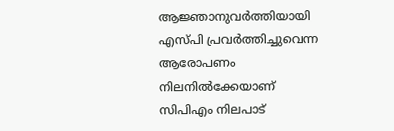ആജ്ഞാനുവർത്തിയായി എസ്പി പ്രവർത്തിച്ചുവെന്ന ആരോപണം നിലനിൽക്കേയാണ് സിപിഎം നിലപാട്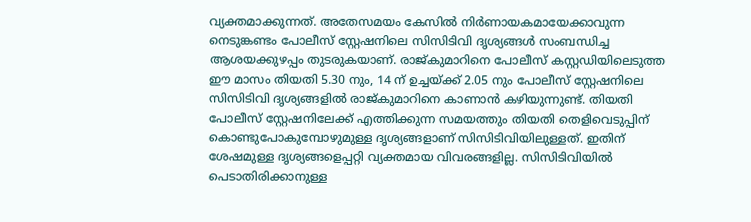വ്യക്തമാക്കുന്നത്. അതേസമയം കേസിൽ നിർണായകമായേക്കാവുന്ന നെടുങ്കണ്ടം പോലീസ് സ്റ്റേഷനിലെ സിസിടിവി ദൃശ്യങ്ങൾ സംബന്ധിച്ച ആശയക്കുഴപ്പം തുടരുകയാണ്. രാജ്കുമാറിനെ പോലീസ് കസ്റ്റഡിയിലെടുത്ത ഈ മാസം തിയതി 5.30 നും, 14 ന് ഉച്ചയ്ക്ക് 2.05 നും പോലീസ് സ്റ്റേഷനിലെ സിസിടിവി ദൃശ്യങ്ങളിൽ രാജ്കുമാറിനെ കാണാൻ കഴിയുന്നുണ്ട്. തിയതി പോലീസ് സ്റ്റേഷനിലേക്ക് എത്തിക്കുന്ന സമയത്തും തിയതി തെളിവെടുപ്പിന് കൊണ്ടുപോകുമ്പോഴുമുള്ള ദൃശ്യങ്ങളാണ് സിസിടിവിയിലുള്ളത്. ഇതിന് ശേഷമുള്ള ദൃശ്യങ്ങളെപ്പറ്റി വ്യക്തമായ വിവരങ്ങളില്ല. സിസിടിവിയിൽ പെടാതിരിക്കാനുള്ള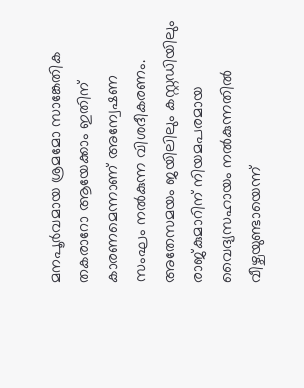മനപൂർവമായ ശ്രമമോ സാങ്കേതിക തകരാറോ ആയേക്കാം ഇതിന് കാരണമെന്നാണ് അന്വേഷണ സംഘം നൽകുന്ന വിശദീകരണം. അതേസമയം ജയിലിലും കസ്റ്റഡിയിലും രാജ്കുമാറിന് നിയമപരമായ വൈദ്യസഹായം നൽകുന്നതിൽ വീഴ്ചയുണ്ടായെന്ന്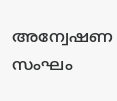അന്വേഷണ സംഘം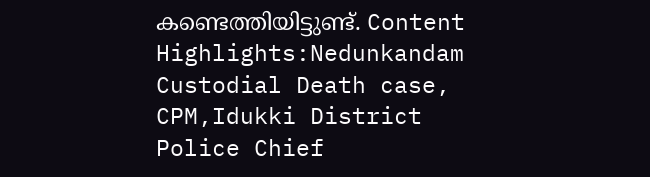കണ്ടെത്തിയിട്ടുണ്ട്. Content Highlights:Nedunkandam Custodial Death case, CPM,Idukki District Police Chief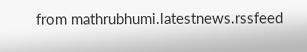from mathrubhumi.latestnews.rssfeed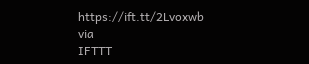https://ift.tt/2Lvoxwb
via
IFTTT